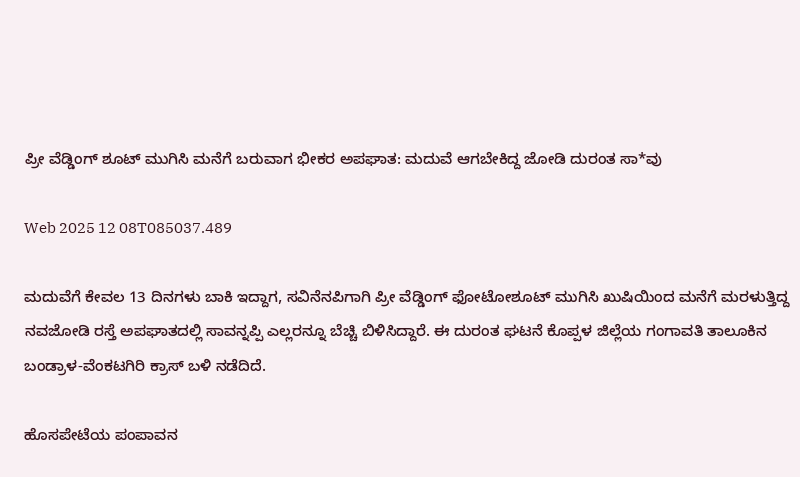ಪ್ರೀ ವೆಡ್ಡಿಂಗ್ ಶೂಟ್ ಮುಗಿಸಿ ಮನೆಗೆ ಬರುವಾಗ ಭೀಕರ ಅಪಘಾತ: ಮದುವೆ ಆಗಬೇಕಿದ್ದ ಜೋಡಿ ದುರಂತ ಸಾ*ವು

Web 2025 12 08T085037.489

ಮದುವೆಗೆ ಕೇವಲ 13 ದಿನಗಳು ಬಾಕಿ ಇದ್ದಾಗ, ಸವಿನೆನಪಿಗಾಗಿ ಪ್ರೀ ವೆಡ್ಡಿಂಗ್ ಫೋಟೋಶೂಟ್ ಮುಗಿಸಿ ಖುಷಿಯಿಂದ ಮನೆಗೆ ಮರಳುತ್ತಿದ್ದ ನವಜೋಡಿ ರಸ್ತೆ ಅಪಘಾತದಲ್ಲಿ ಸಾವನ್ನಪ್ಪಿ ಎಲ್ಲರನ್ನೂ ಬೆಚ್ಚಿ ಬಿಳಿಸಿದ್ದಾರೆ. ಈ ದುರಂತ ಘಟನೆ ಕೊಪ್ಪಳ ಜಿಲ್ಲೆಯ ಗಂಗಾವತಿ ತಾಲೂಕಿನ ಬಂಡ್ರಾಳ-ವೆಂಕಟಗಿರಿ ಕ್ರಾಸ್ ಬಳಿ ನಡೆದಿದೆ.

ಹೊಸಪೇಟೆಯ ಪಂಪಾವನ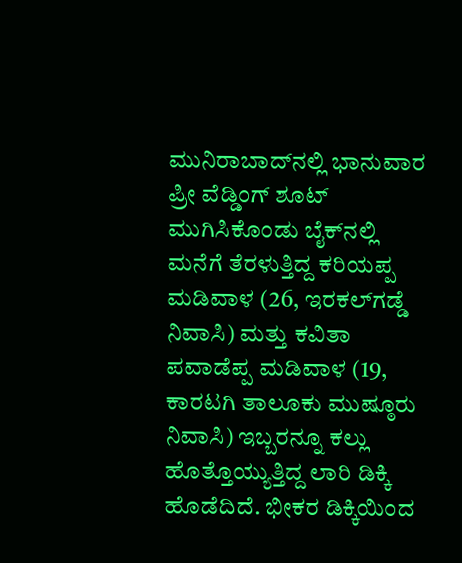ಮುನಿರಾಬಾದ್‌ನಲ್ಲಿ ಭಾನುವಾರ ಪ್ರೀ ವೆಡ್ಡಿಂಗ್ ಶೂಟ್ ಮುಗಿಸಿಕೊಂಡು ಬೈಕ್‌ನಲ್ಲಿ ಮನೆಗೆ ತೆರಳುತ್ತಿದ್ದ ಕರಿಯಪ್ಪ ಮಡಿವಾಳ (26, ಇರಕಲ್‌ಗಡ್ಡೆ ನಿವಾಸಿ) ಮತ್ತು ಕವಿತಾ ಪವಾಡೆಪ್ಪ ಮಡಿವಾಳ (19, ಕಾರಟಗಿ ತಾಲೂಕು ಮುಷ್ಠೂರು ನಿವಾಸಿ) ಇಬ್ಬರನ್ನೂ ಕಲ್ಲು ಹೊತ್ತೊಯ್ಯುತ್ತಿದ್ದ ಲಾರಿ ಡಿಕ್ಕಿ ಹೊಡೆದಿದೆ. ಭೀಕರ ಡಿಕ್ಕಿಯಿಂದ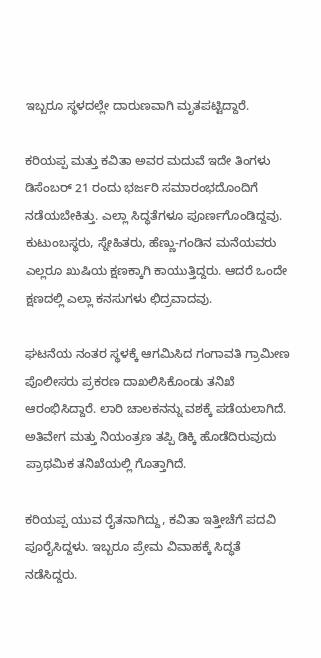ಇಬ್ಬರೂ ಸ್ಥಳದಲ್ಲೇ ದಾರುಣವಾಗಿ ಮೃತಪಟ್ಟಿದ್ದಾರೆ.

ಕರಿಯಪ್ಪ ಮತ್ತು ಕವಿತಾ ಅವರ ಮದುವೆ ಇದೇ ತಿಂಗಳು ಡಿಸೆಂಬರ್ 21 ರಂದು ಭರ್ಜರಿ ಸಮಾರಂಭದೊಂದಿಗೆ ನಡೆಯಬೇಕಿತ್ತು. ಎಲ್ಲಾ ಸಿದ್ಧತೆಗಳೂ ಪೂರ್ಣಗೊಂಡಿದ್ದವು. ಕುಟುಂಬಸ್ಥರು, ಸ್ನೇಹಿತರು, ಹೆಣ್ಣು-ಗಂಡಿನ ಮನೆಯವರು ಎಲ್ಲರೂ ಖುಷಿಯ ಕ್ಷಣಕ್ಕಾಗಿ ಕಾಯುತ್ತಿದ್ದರು. ಆದರೆ ಒಂದೇ ಕ್ಷಣದಲ್ಲಿ ಎಲ್ಲಾ ಕನಸುಗಳು ಛಿದ್ರವಾದವು.

ಘಟನೆಯ ನಂತರ ಸ್ಥಳಕ್ಕೆ ಆಗಮಿಸಿದ ಗಂಗಾವತಿ ಗ್ರಾಮೀಣ ಪೊಲೀಸರು ಪ್ರಕರಣ ದಾಖಲಿಸಿಕೊಂಡು ತನಿಖೆ ಆರಂಭಿಸಿದ್ದಾರೆ. ಲಾರಿ ಚಾಲಕನನ್ನು ವಶಕ್ಕೆ ಪಡೆಯಲಾಗಿದೆ. ಅತಿವೇಗ ಮತ್ತು ನಿಯಂತ್ರಣ ತಪ್ಪಿ ಡಿಕ್ಕಿ ಹೊಡೆದಿರುವುದು ಪ್ರಾಥಮಿಕ ತನಿಖೆಯಲ್ಲಿ ಗೊತ್ತಾಗಿದೆ.

ಕರಿಯಪ್ಪ ಯುವ ರೈತನಾಗಿದ್ದು, ಕವಿತಾ ಇತ್ತೀಚೆಗೆ ಪದವಿ ಪೂರೈಸಿದ್ದಳು. ಇಬ್ಬರೂ ಪ್ರೇಮ ವಿವಾಹಕ್ಕೆ ಸಿದ್ಧತೆ ನಡೆಸಿದ್ದರು.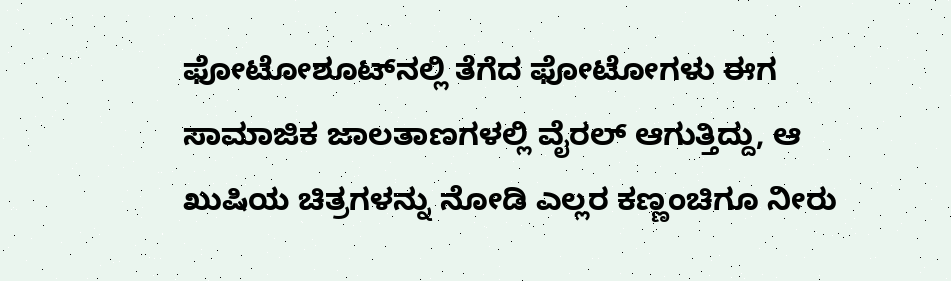ಫೋಟೋಶೂಟ್‌ನಲ್ಲಿ ತೆಗೆದ ಫೋಟೋಗಳು ಈಗ ಸಾಮಾಜಿಕ ಜಾಲತಾಣಗಳಲ್ಲಿ ವೈರಲ್ ಆಗುತ್ತಿದ್ದು, ಆ ಖುಷಿಯ ಚಿತ್ರಗಳನ್ನು ನೋಡಿ ಎಲ್ಲರ ಕಣ್ಣಂಚಿಗೂ ನೀರು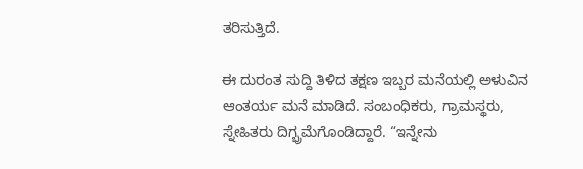ತರಿಸುತ್ತಿದೆ.

ಈ ದುರಂತ ಸುದ್ದಿ ತಿಳಿದ ತಕ್ಷಣ ಇಬ್ಬರ ಮನೆಯಲ್ಲಿ ಅಳುವಿನ ಆಂತರ್ಯ ಮನೆ ಮಾಡಿದೆ. ಸಂಬಂಧಿಕರು, ಗ್ರಾಮಸ್ಥರು, ಸ್ನೇಹಿತರು ದಿಗ್ಭ್ರಮೆಗೊಂಡಿದ್ದಾರೆ. “ಇನ್ನೇನು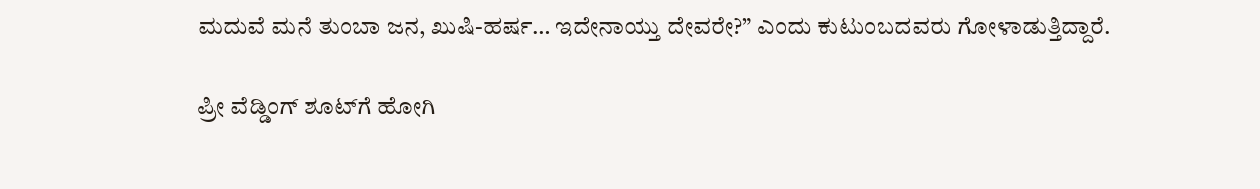ಮದುವೆ ಮನೆ ತುಂಬಾ ಜನ, ಖುಷಿ-ಹರ್ಷ… ಇದೇನಾಯ್ತು ದೇವರೇ?” ಎಂದು ಕುಟುಂಬದವರು ಗೋಳಾಡುತ್ತಿದ್ದಾರೆ.

ಪ್ರೀ ವೆಡ್ಡಿಂಗ್ ಶೂಟ್‌ಗೆ ಹೋಗಿ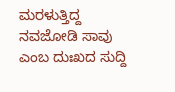ಮರಳುತ್ತಿದ್ದ ನವಜೋಡಿ ಸಾವು ಎಂಬ ದುಃಖದ ಸುದ್ದಿ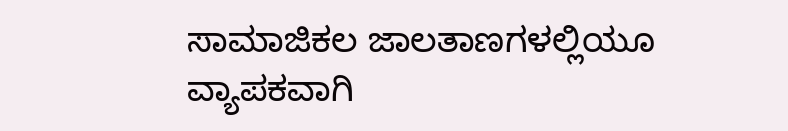ಸಾಮಾಜಿಕಲ ಜಾಲತಾಣಗಳಲ್ಲಿಯೂ ವ್ಯಾಪಕವಾಗಿ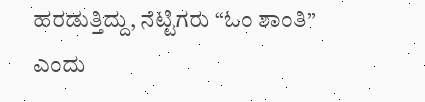ಹರಡುತ್ತಿದ್ದು, ನೆಟ್ಟಿಗರು “ಓಂ ಶಾಂತಿ” ಎಂದು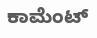ಕಾಮೆಂಟ್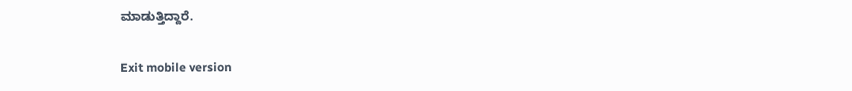ಮಾಡುತ್ತಿದ್ದಾರೆ.

Exit mobile version